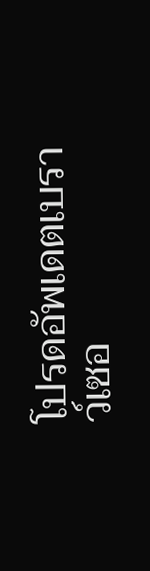โปรดอัพเดตเบราว์เซอ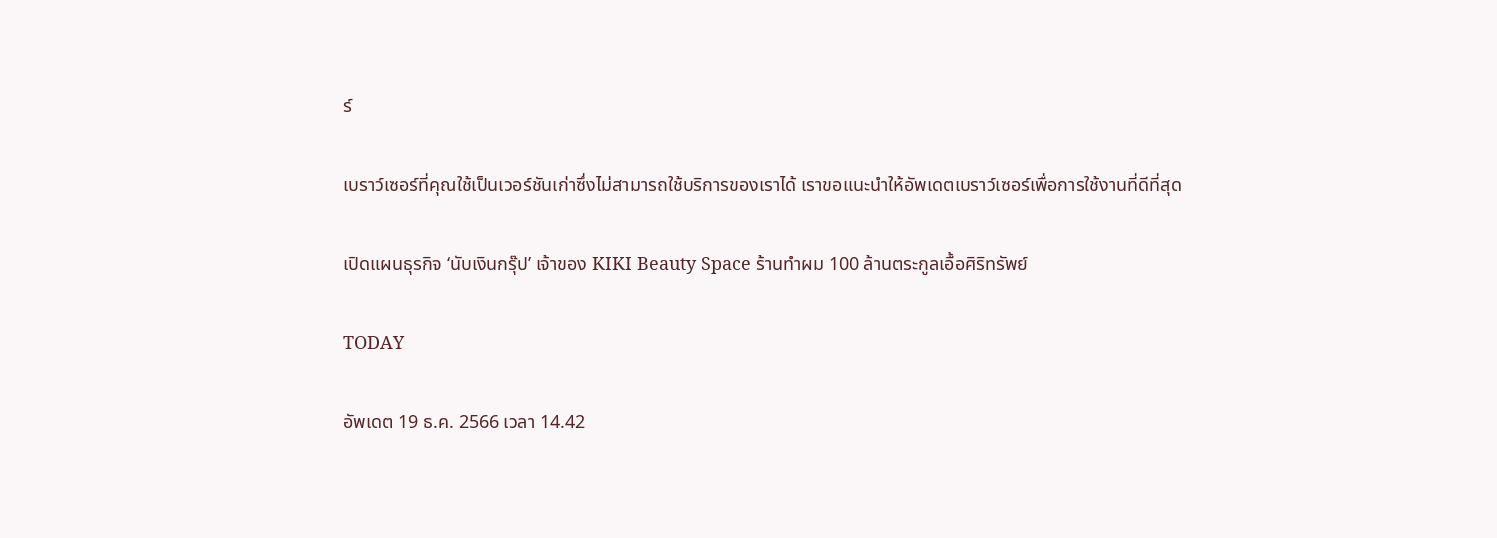ร์

เบราว์เซอร์ที่คุณใช้เป็นเวอร์ชันเก่าซึ่งไม่สามารถใช้บริการของเราได้ เราขอแนะนำให้อัพเดตเบราว์เซอร์เพื่อการใช้งานที่ดีที่สุด

เปิดแผนธุรกิจ ‘นับเงินกรุ๊ป’ เจ้าของ KIKI Beauty Space ร้านทำผม 100 ล้านตระกูลเอื้อศิริทรัพย์

TODAY

อัพเดต 19 ธ.ค. 2566 เวลา 14.42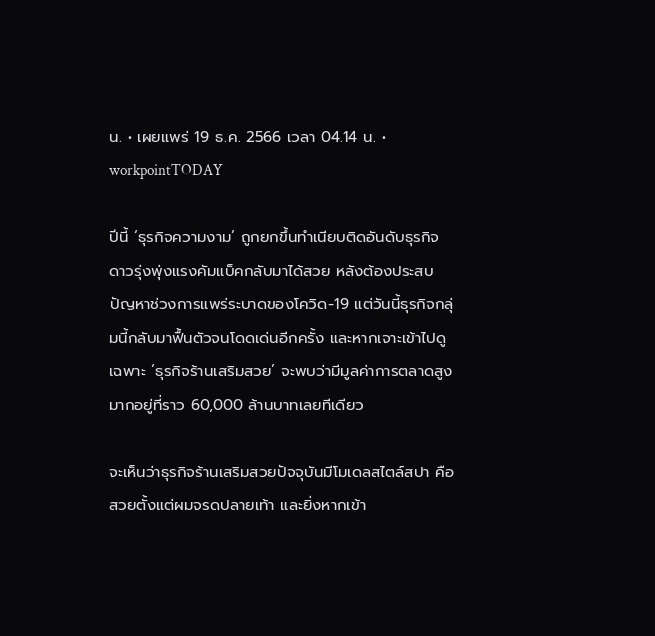น. • เผยแพร่ 19 ธ.ค. 2566 เวลา 04.14 น. • workpointTODAY

ปีนี้ ‘ธุรกิจความงาม’ ถูกยกขึ้นทำเนียบติดอันดับธุรกิจดาวรุ่งพุ่งแรงคัมแบ็คกลับมาได้สวย หลังต้องประสบปัญหาช่วงการแพร่ระบาดของโควิด-19 แต่วันนี้ธุรกิจกลุ่มนี้กลับมาฟื้นตัวจนโดดเด่นอีกครั้ง และหากเจาะเข้าไปดูเฉพาะ ‘ธุรกิจร้านเสริมสวย’ จะพบว่ามีมูลค่าการตลาดสูงมากอยู่ที่ราว 60,000 ล้านบาทเลยทีเดียว

จะเห็นว่าธุรกิจร้านเสริมสวยปัจจุบันมีโมเดลสไตล์สปา คือ สวยตั้งแต่ผมจรดปลายเท้า และยิ่งหากเข้า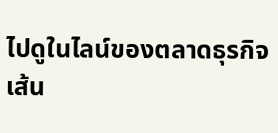ไปดูในไลน์ของตลาดธุรกิจเส้น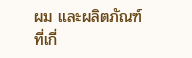ผม และผลิตภัณฑ์ที่เกี่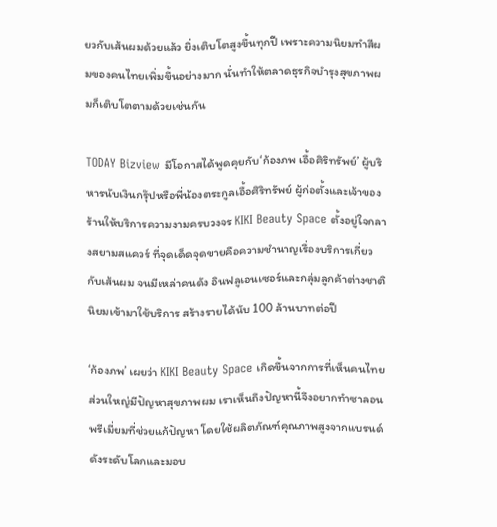ยวกับเส้นผมด้วยแล้ว ยิ่งเติบโตสูงขึ้นทุกปี เพราะความนิยมทำสีผมของคนไทยเพิ่มขึ้นอย่างมาก นั่นทำให้ตลาดธุรกิจบำรุงสุขภาพผมก็เติบโตตามด้วยเช่นกัน

TODAY Bizview มีโอกาสได้พูดคุยกับ‘ก้องภพ เอื้อศิริทรัพย์’ ผู้บริหารนับเงินกรุ๊ปหรือพี่น้องตระกูลเอื้อศิริทรัพย์ ผู้ก่อตั้งและเจ้าของร้านให้บริการความงามครบวงจร KIKI Beauty Space ตั้งอยู่ใจกลางสยามสแควร์ ที่จุดเด็ดจุดขายคือความชำนาญเรื่องบริการเกี่ยวกับเส้นผม จนมีเหล่าคนดัง อินฟลูเอนเซอร์และกลุ่มลูกค้าต่างชาตินิยมเข้ามาใช้บริการ สร้างรายได้นับ 100 ล้านบาทต่อปี

‘ก้องภพ’ เผยว่า KIKI Beauty Space เกิดขึ้นจากการที่เห็นคนไทยส่วนใหญ่มีปัญหาสุขภาพผม เราเห็นถึงปัญหานี้จึงอยากทำซาลอนพรีเมี่ยมที่ช่วยแก้ปัญหา โดยใช้ผลิตภัณฑ์คุณภาพสูงจากแบรนด์ดังระดับโลกและมอบ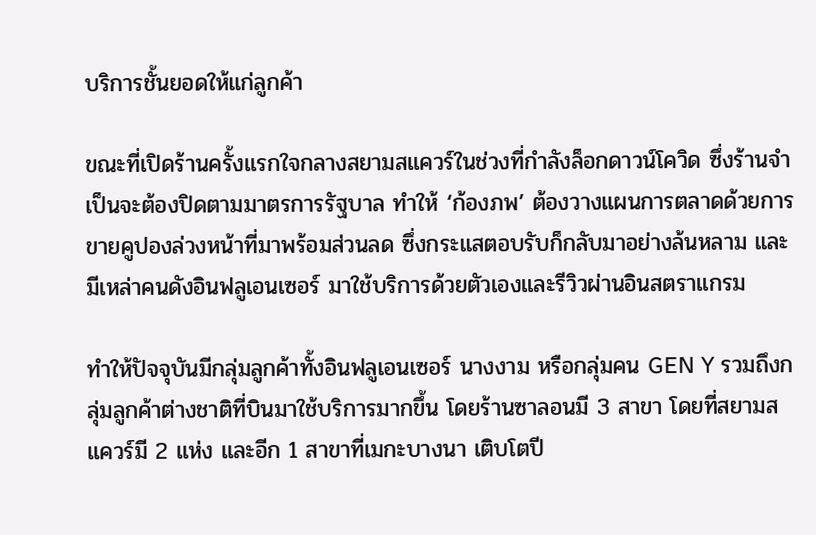บริการชั้นยอดให้แก่ลูกค้า

ขณะที่เปิดร้านครั้งแรกใจกลางสยามสแควร์ในช่วงที่กำลังล็อกดาวน์โควิด ซึ่งร้านจำเป็นจะต้องปิดตามมาตรการรัฐบาล ทำให้ ‘ก้องภพ’ ต้องวางแผนการตลาดด้วยการขายคูปองล่วงหน้าที่มาพร้อมส่วนลด ซึ่งกระแสตอบรับก็กลับมาอย่างล้นหลาม และมีเหล่าคนดังอินฟลูเอนเซอร์ มาใช้บริการด้วยตัวเองและรีวิวผ่านอินสตราแกรม

ทำให้ปัจจุบันมีกลุ่มลูกค้าทั้งอินฟลูเอนเซอร์ นางงาม หรือกลุ่มคน GEN Y รวมถึงกลุ่มลูกค้าต่างชาติที่บินมาใช้บริการมากขึ้น โดยร้านซาลอนมี 3 สาขา โดยที่สยามสแควร์มี 2 แห่ง และอีก 1 สาขาที่เมกะบางนา เติบโตปี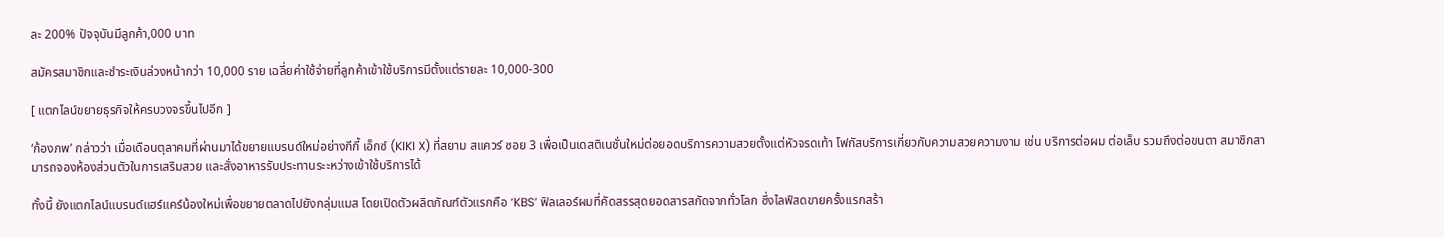ละ 200% ปัจจุบันมีลูกค้า,000 บาท

สมัครสมาชิกและชำระเงินล่วงหน้ากว่า 10,000 ราย เฉลี่ยค่าใช้จ่ายที่ลูกค้าเข้าใช้บริการมีตั้งแต่รายละ 10,000-300

[ แตกไลน์ขยายธุรกิจให้ครบวงจรขึ้นไปอีก ]

‘ก้องภพ’ กล่าวว่า เมื่อเดือนตุลาคมที่ผ่านมาได้ขยายแบรนด์ใหม่อย่างกีกี้ เอ็กซ์ (KIKI X) ที่สยาม สแควร์ ซอย 3 เพื่อเป็นเดสติเนชั่นใหม่ต่อยอดบริการความสวยตั้งแต่หัวจรดเท้า โฟกัสบริการเกี่ยวกับความสวยความงาม เช่น บริการต่อผม ต่อเล็บ รวมถึงต่อขนตา สมาชิกสามารถจองห้องส่วนตัวในการเสริมสวย และสั่งอาหารรับประทานระะหว่างเข้าใช้บริการได้

ทั้งนี้ ยังแตกไลน์แบรนด์แฮร์แคร์น้องใหม่เพื่อขยายตลาดไปยังกลุ่มแมส โดยเปิดตัวผลิตภัณฑ์ตัวแรกคือ ‘KBS’ ฟิลเลอร์ผมที่คัดสรรสุดยอดสารสกัดจากทั่วโลก ซึ่งไลฟ์สดขายครั้งเเรกสร้า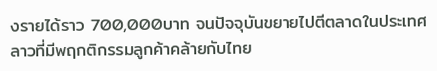งรายได้ราว 700,000บาท จนปัจจุบันขยายไปตีตลาดในประเทศลาวที่มีพฤกติกรรมลูกค้าคล้ายกับไทย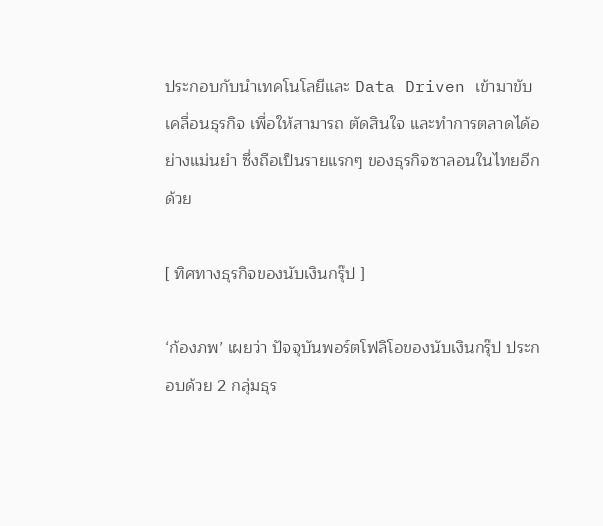ประกอบกับนำเทคโนโลยีและ Data Driven เข้ามาขับเคลื่อนธุรกิจ เพื่อให้สามารถ ตัดสินใจ และทำการตลาดได้อย่างแม่นยำ ซึ่งถือเป็นรายแรกๆ ของธุรกิจซาลอนในไทยอีกด้วย

[ ทิศทางธุรกิจของนับเงินกรุ๊ป ]

‘ก้องภพ’ เผยว่า ปัจจุบันพอร์ตโฟลิโอของนับเงินกรุ๊ป ประกอบด้วย 2 กลุ่มธุร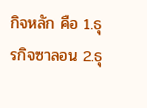กิจหลัก คือ 1.ธุรกิจซาลอน 2.ธุ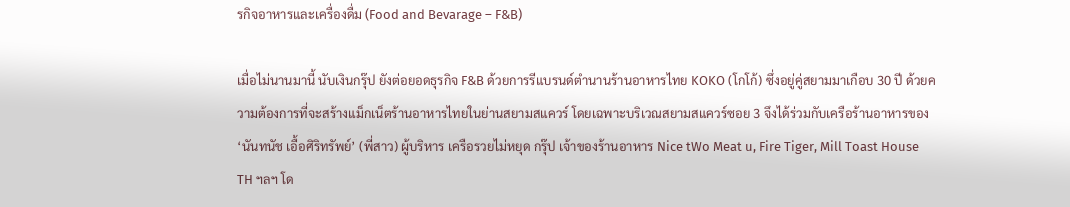รกิจอาหารและเครื่องดื่ม (Food and Bevarage – F&B)

เมื่อไม่นานมานี้ นับเงินกรุ๊ป ยังต่อยอดธุรกิจ F&B ด้วยการรีแบรนด์ตำนานร้านอาหารไทย KOKO (โกโก้) ซึ่งอยู่คู่สยามมาเกือบ 30 ปี ด้วยความต้องการที่จะสร้างแม็กเน็ตร้านอาหารไทยในย่านสยามสแควร์ โดยเฉพาะบริเวณสยามสแควร์ซอย 3 จึงได้ร่วมกับเครือร้านอาหารของ ‘นันทนัช เอื้อศิริทรัพย์’ (พี่สาว) ผู้บริหาร เครือรวยไม่หยุด กรุ๊ป เจ้าของร้านอาหาร Nice tWo Meat u, Fire Tiger, Mill Toast House TH ฯลฯ โด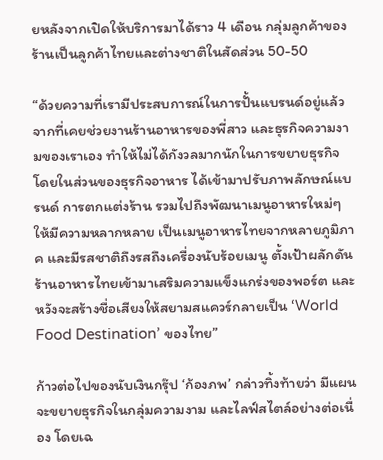ยหลังจากเปิดให้บริการมาได้ราว 4 เดือน กลุ่มลูกค้าของร้านเป็นลูกค้าไทยและต่างชาติในสัดส่วน 50-50

“ด้วยความที่เรามีประสบการณ์ในการปั้นแบรนด์อยู่แล้ว จากที่เคยช่วยงานร้านอาหารของพี่สาว และธุรกิจความงามของเราเอง ทำให้ไม่ได้กังวลมากนักในการขยายธุรกิจ โดยในส่วนของธุรกิจอาหาร ได้เข้ามาปรับภาพลักษณ์แบรนด์ การตกแต่งร้าน รวมไปถึงพัฒนาเมนูอาหารใหม่ๆ ให้มีความหลากหลาย เป็นเมนูอาหารไทยจากหลายภูมิภาค และมีรสชาติถึงรสถึงเครื่องนับร้อยเมนู ตั้งเป้าผลักดันร้านอาหารไทยเข้ามาเสริมความแข็งแกร่งของพอร์ต และหวังจะสร้างชื่อเสียงให้สยามสแควร์กลายเป็น ‘World Food Destination’ ของไทย”

ก้าวต่อไปของนับเงินกรุ๊ป ‘ก้องภพ’ กล่าวทิ้งท้ายว่า มีแผนจะขยายธุรกิจในกลุ่มความงาม และไลฟ์สไตล์อย่างต่อเนื่อง โดยเฉ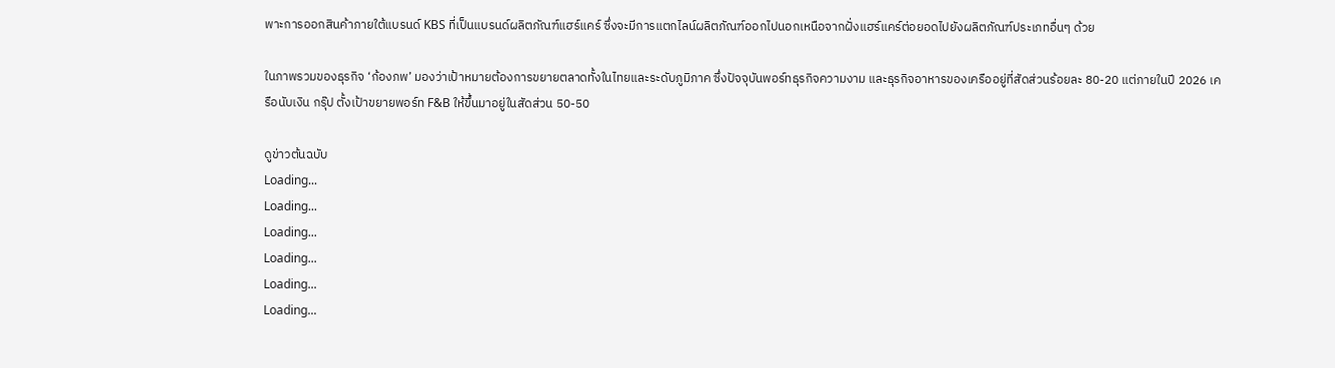พาะการออกสินค้าภายใต้แบรนด์ KBS ที่เป็นแบรนด์ผลิตภัณฑ์แฮร์แคร์ ซึ่งจะมีการแตกไลน์ผลิตภัณฑ์ออกไปนอกเหนือจากฝั่งแฮร์แคร์ต่อยอดไปยังผลิตภัณฑ์ประเภทอื่นๆ ด้วย

ในภาพรวมของธุรกิจ ‘ก้องภพ’ มองว่าเป้าหมายต้องการขยายตลาดทั้งในไทยและระดับภูมิภาค ซึ่งปัจจุบันพอร์ทธุรกิจความงาม และธุรกิจอาหารของเครืออยู่ที่สัดส่วนร้อยละ 80-20 แต่ภายในปี 2026 เครือนับเงิน กรุ๊ป ตั้งเป้าขยายพอร์ท F&B ให้ขึ้นมาอยู่ในสัดส่วน 50-50

ดูข่าวต้นฉบับ
Loading...
Loading...
Loading...
Loading...
Loading...
Loading...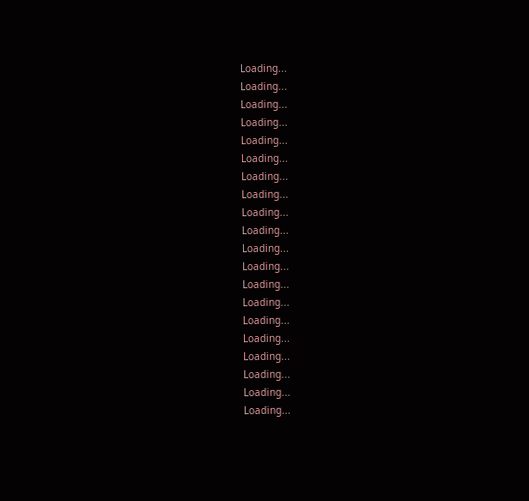Loading...
Loading...
Loading...
Loading...
Loading...
Loading...
Loading...
Loading...
Loading...
Loading...
Loading...
Loading...
Loading...
Loading...
Loading...
Loading...
Loading...
Loading...
Loading...
Loading...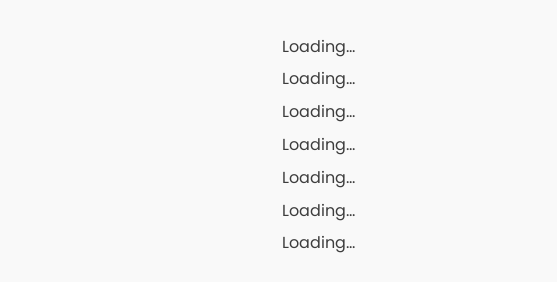Loading...
Loading...
Loading...
Loading...
Loading...
Loading...
Loading...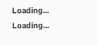Loading...
Loading...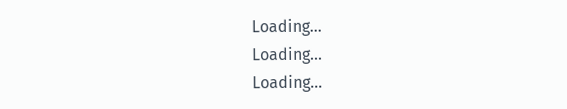Loading...
Loading...
Loading...